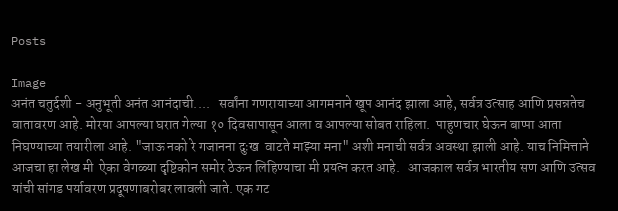Posts

Image
अनंत चतुर्दशी - अनुभूती अनंत आनंदाची....   सर्वांना गणरायाच्या आगमनाने खूप आनंद झाला आहे, सर्वत्र उत्साह आणि प्रसन्नतेच वातावरण आहे. मोरया आपल्या घरात गेल्या १० दिवसापासून आला व आपल्या सोबत राहिला.  पाहुणचार घेऊन बाप्पा आता निघण्याच्या तयारीला आहे. "जाऊ नको रे गजानना दुःख  वाटते माझ्या मना" अशी मनाची सर्वत्र अवस्था झाली आहे. याच निमित्ताने आजचा हा लेख मी  ऐका वेगळ्या दृष्टिकोन समोर ठेऊन लिहिण्याचा मी प्रयत्न करत आहे.   आजकाल सर्वत्र भारतीय सण आणि उत्सव यांची सांगड पर्यावरण प्रदूषणाबरोबर लावली जाते. एक गट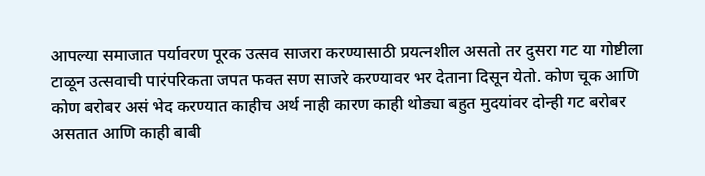आपल्या समाजात पर्यावरण पूरक उत्सव साजरा करण्यासाठी प्रयत्नशील असतो तर दुसरा गट या गोष्टीला टाळून उत्सवाची पारंपरिकता जपत फक्त सण साजरे करण्यावर भर देताना दिसून येतो. कोण चूक आणि कोण बरोबर असं भेद करण्यात काहीच अर्थ नाही कारण काही थोड्या बहुत मुदयांवर दोन्ही गट बरोबर असतात आणि काही बाबी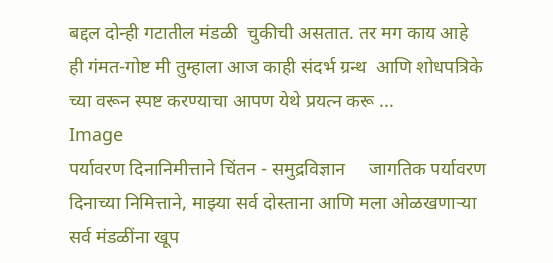बद्दल दोन्ही गटातील मंडळी  चुकीची असतात. तर मग काय आहे ही गंमत-गोष्ट मी तुम्हाला आज काही संदर्भ ग्रन्थ  आणि शोधपत्रिके च्या वरून स्पष्ट करण्याचा आपण येथे प्रयत्न करू ...
Image
पर्यावरण दिनानिमीत्ताने चिंतन - समुद्रविज्ञान     जागतिक पर्यावरण दिनाच्या निमित्ताने, माझ्या सर्व दोस्ताना आणि मला ओळखणाऱ्या सर्व मंडळींना खूप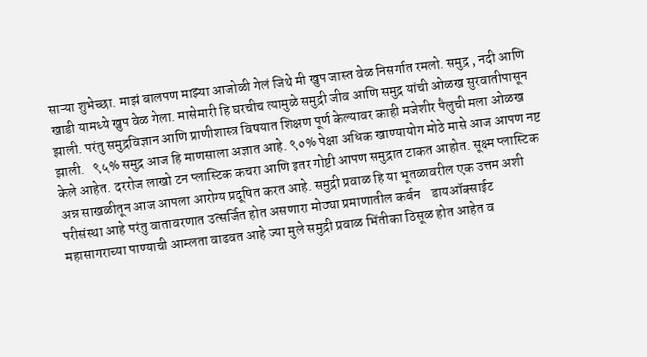साऱ्या शुभेच्छा. माझं बालपण माझ्या आजोळी गेलं जिथे मी खुप जास्त वेळ निसर्गात रमलो. समुद्र , नदी आणि खाडी यामध्ये खुप वेळ गेला. मासेमारी हि घरचीच त्यामुळे समुद्री जीव आणि समुद्र यांची ओळख सुरवातीपासून झाली. परंतु समुद्रविज्ञान आणि प्राणीशास्त्र विषयात शिक्षण पूर्ण केल्यावर काही मजेशीर पैलुची मला ओळख झाली.   ९५% समुद्र आज हि माणसाला अज्ञात आहे. ९०% पेक्षा अधिक खाण्यायोग मोठे मासे आज आपण नष्ट केले आहेत. दररोज लाखो टन प्लास्टिक कचरा आणि इतर गोष्टी आपण समुद्रात टाकत आहोत. सूक्ष्म प्लास्टिक अन्न साखळीतून आज आपला आरोग्य प्रदूषित करत आहे. समुद्री प्रवाळ हि या भूतळावरील एक उत्तम अशी परीसंस्था आहे परंतु वातावरणात उत्सर्जित होत असणारा मोठ्या प्रमाणातील कर्बन    डायऑक्साईट महासागराच्या पाण्याची आम्लता वाढवत आहे ज्या मुले समुद्री प्रवाळ भिंतीका ठिसूळ होत आहेत व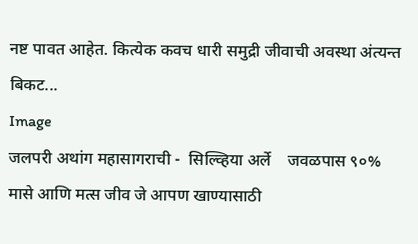नष्ट पावत आहेत. कित्येक कवच धारी समुद्री जीवाची अवस्था अंत्यन्त बिकट...
Image
जलपरी अथांग महासागराची -  सिल्व्हिया अर्ले    जवळपास ९०% मासे आणि मत्स जीव जे आपण खाण्यासाठी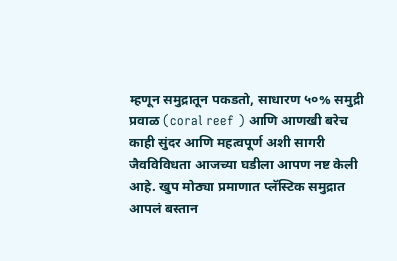म्हणून समुद्रातून पकडतो, साधारण ५०% समुद्री प्रवाळ (coral reef ) आणि आणखी बरेच काही सुंदर आणि महत्वपूर्ण अशी सागरी जैवविविधता आजच्या घडीला आपण नष्ट केली आहे. खुप मोठ्या प्रमाणात प्लॅस्टिक समुद्रात आपलं बस्तान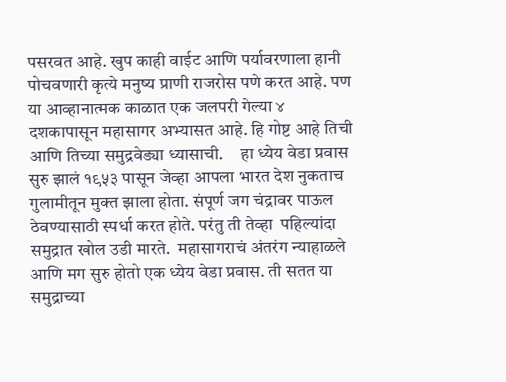पसरवत आहे. खुप काही वाईट आणि पर्यावरणाला हानी पोचवणारी कृत्ये मनुष्य प्राणी राजरोस पणे करत आहे. पण या आव्हानात्मक काळात एक जलपरी गेल्या ४ दशकापासून महासागर अभ्यासत आहे. हि गोष्ट आहे तिची आणि तिच्या समुद्रवेड्या ध्यासाची.     हा ध्येय वेडा प्रवास सुरु झालं १९५३ पासून जेव्हा आपला भारत देश नुकताच गुलामीतून मुक्त झाला होता. संपूर्ण जग चंद्रावर पाऊल ठेवण्यासाठी स्पर्धा करत होते. परंतु ती तेव्हा  पहिल्यांदा समुद्रात खोल उडी मारते.  महासागराचं अंतरंग न्याहाळले आणि मग सुरु होतो एक ध्येय वेडा प्रवास. ती सतत या समुद्राच्या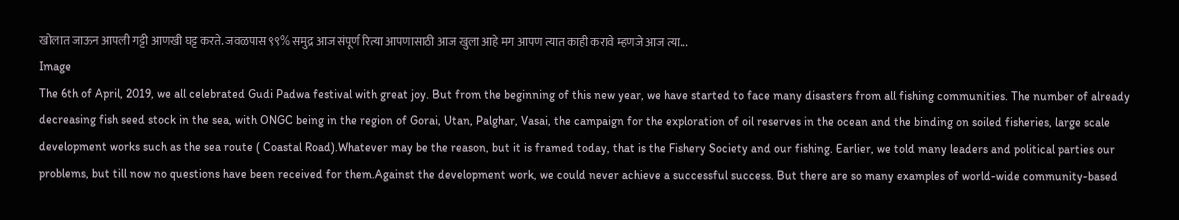खोलात जाऊन आपली गट्टी आणखी घट्ट करते. जवळपास ९९% समुद्र आज संपूर्ण रित्या आपणासाठी आज खुला आहे मग आपण त्यात काही करावे म्हणजे आज त्या...
Image
The 6th of April, 2019, we all celebrated Gudi Padwa festival with great joy. But from the beginning of this new year, we have started to face many disasters from all fishing communities. The number of already decreasing fish seed stock in the sea, with ONGC being in the region of Gorai, Utan, Palghar, Vasai, the campaign for the exploration of oil reserves in the ocean and the binding on soiled fisheries, large scale development works such as the sea route ( Coastal Road).Whatever may be the reason, but it is framed today, that is the Fishery Society and our fishing. Earlier, we told many leaders and political parties our problems, but till now no questions have been received for them.Against the development work, we could never achieve a successful success. But there are so many examples of world-wide community-based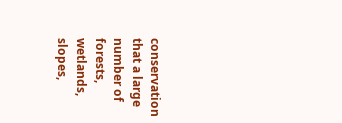conservation that a large number of forests, wetlands, slopes,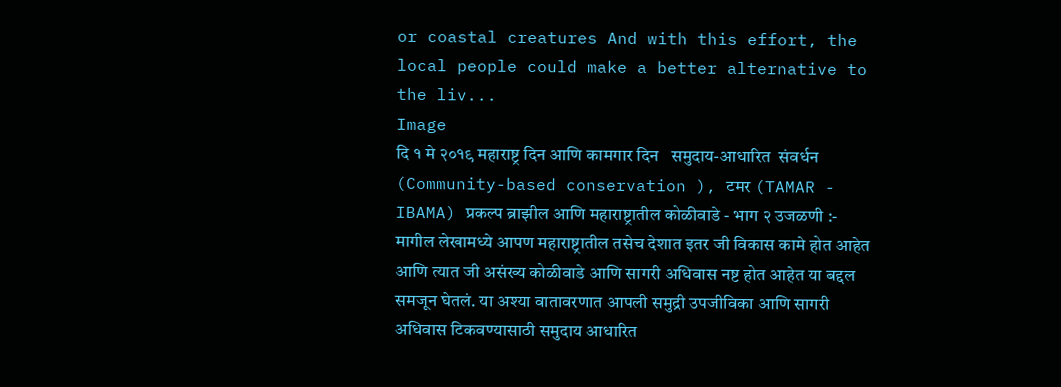or coastal creatures And with this effort, the local people could make a better alternative to the liv...
Image
दि १ मे २०१९ महाराष्ट्र दिन आणि कामगार दिन   समुदाय-आधारित  संवर्धन (Community-based conservation ), टमर (TAMAR - IBAMA) प्रकल्प ब्राझील आणि महाराष्ट्रातील कोळीवाडे - भाग २ उजळणी :-   मागील लेखामध्ये आपण महाराष्ट्रातील तसेच देशात इतर जी विकास कामे होत आहेत आणि त्यात जी असंख्य कोळीवाडे आणि सागरी अधिवास नष्ट होत आहेत या बद्दल समजून घेतलं. या अश्या वातावरणात आपली समुद्री उपजीविका आणि सागरी अधिवास टिकवण्यासाठी समुदाय आधारित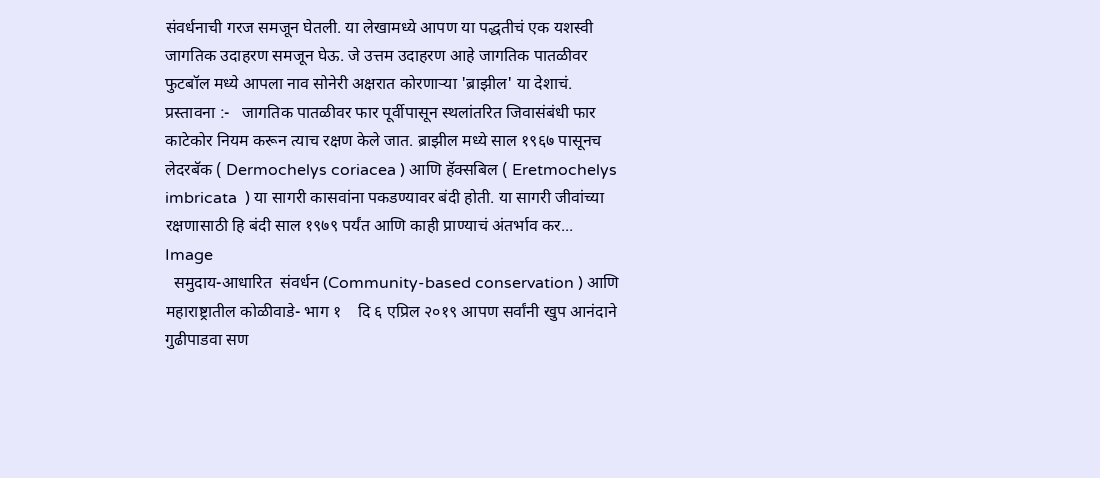संवर्धनाची गरज समजून घेतली. या लेखामध्ये आपण या पद्धतीचं एक यशस्वी जागतिक उदाहरण समजून घेऊ. जे उत्तम उदाहरण आहे जागतिक पातळीवर फुटबॉल मध्ये आपला नाव सोनेरी अक्षरात कोरणाऱ्या 'ब्राझील' या देशाचं. प्रस्तावना :-   जागतिक पातळीवर फार पूर्वीपासून स्थलांतरित जिवासंबंधी फार काटेकोर नियम करून त्याच रक्षण केले जात. ब्राझील मध्ये साल १९६७ पासूनच लेदरबॅक ( Dermochelys coriacea ) आणि हॅक्सबिल ( Eretmochelys imbricata  ) या सागरी कासवांना पकडण्यावर बंदी होती. या सागरी जीवांच्या रक्षणासाठी हि बंदी साल १९७९ पर्यंत आणि काही प्राण्याचं अंतर्भाव कर...
Image
  समुदाय-आधारित  संवर्धन (Community-based conservation ) आणि महाराष्ट्रातील कोळीवाडे- भाग १    दि ६ एप्रिल २०१९ आपण सर्वांनी खुप आनंदाने गुढीपाडवा सण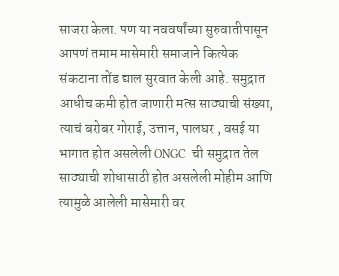साजरा केला. पण या नववर्षांच्या सुरुवातीपासून आपणं तमाम मासेमारी समाजाने कित्येक संकटाना तोंड द्याल सुरवात केली आहे. समुद्रात आधीच कमी होत जाणारी मत्स साठ्याची संख्या, त्याचं बरोबर गोराई, उत्तान, पालघर , वसई या भागात होत असलेली ONGC  ची समुद्रात तेल साठ्याची शोधासाठी होत असलेली मोहीम आणि त्यामुळे आलेली मासेमारी वर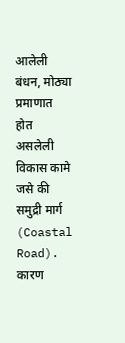आलेली बंधन, मोठ्या प्रमाणात होत असलेली विकास कामे जसे की समुद्री मार्ग (Coastal Road). कारण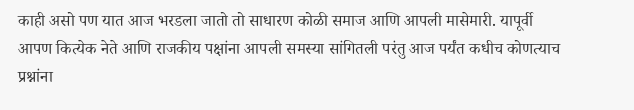काही असो पण यात आज भरडला जातो तो साधारण कोळी समाज आणि आपली मासेमारी. यापूर्वी आपण कित्येक नेते आणि राजकीय पक्षांना आपली समस्या सांगितली परंतु आज पर्यंत कधीच कोणत्याच प्रश्नांना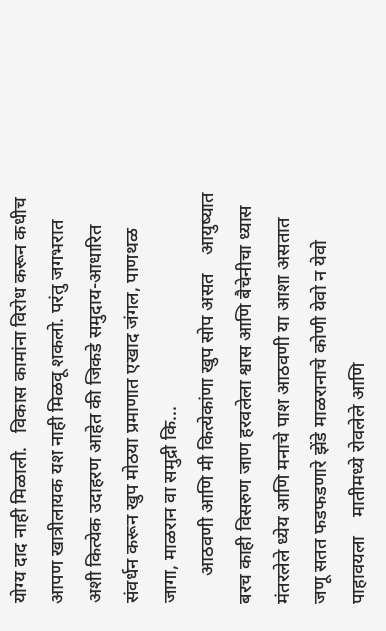योग्य दाद नाही मिळाली.   विकास कामांना विरोध करून कधीच आपण खात्रीलायक यश नाही मिळवू शकलो. परंतु जगभरात अशी कित्येक उदाहरण आहेत की जिकडे समुदाय-आधारित  संवर्धन करून खुप मोठया प्रमाणात एखाद जंगल, पाणथळ जागा, माळरान वा समुद्री कि...
      आठवणी आणि मी कित्येकांणा खुप सोप असत    आयुष्यात बरच काही विसरुण जाण हरवलेला श्वास आणि बैचेनीचा ध्यास    मंतरलेले ध्येय आणि मनाचे पाश आठवणी या आशा असतात    जणू सतत फडफडणारे झेंडे माळरानाचे कोणी येवो न येवो पाहावयला    मातीमध्ये रोवलेले आणि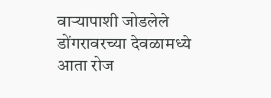वाऱ्यापाशी जोडलेले डोंगरावरच्या देवळामध्ये आता रोज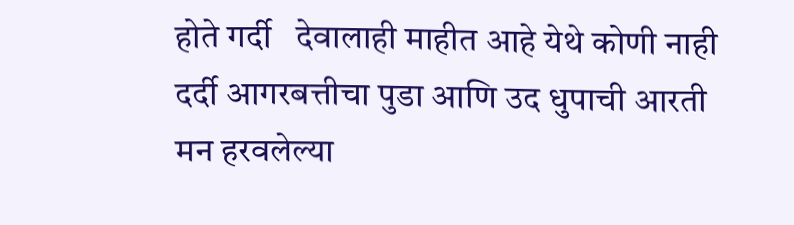होते गर्दी   देवालाही माहीत आहे येथे कोणी नाही दर्दी आगरबत्तीचा पुडा आणि उद धुपाची आरती    मन हरवलेल्या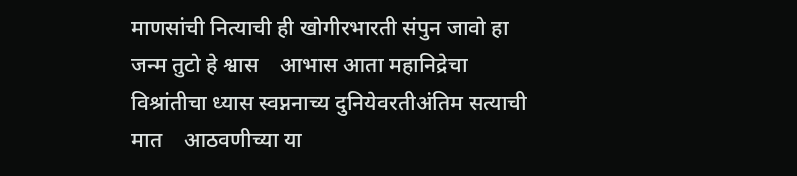माणसांची नित्याची ही खोगीरभारती संपुन जावो हा जन्म तुटो हे श्वास    आभास आता महानिद्रेचा विश्रांतीचा ध्यास स्वप्ननाच्य दुनियेवरतीअंतिम सत्याची मात    आठवणीच्या या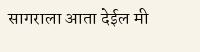सागराला आता देईल मी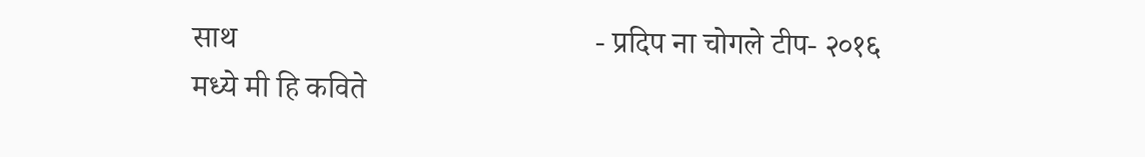साथ                                              - प्रदिप ना चोगले टीप- २०१६ मध्ये मी हि कविते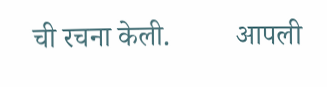ची रचना केली.         आपली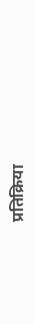प्रतिक्रिया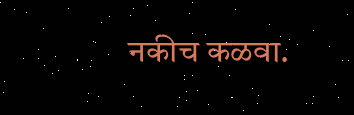नकीच कळवा.